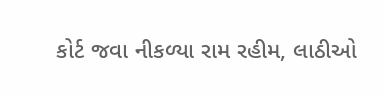કોર્ટ જવા નીકળ્યા રામ રહીમ, લાઠીઓ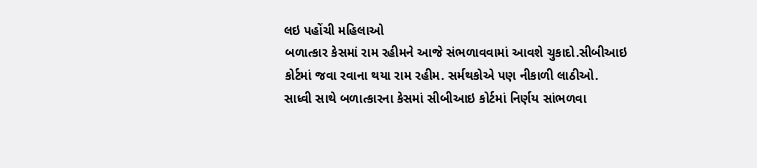લઇ પહોંચી મહિલાઓ
બળાત્કાર કેસમાં રામ રહીમને આજે સંભળાવવામાં આવશે ચુકાદો.સીબીઆઇ કોર્ટમાં જવા રવાના થયા રામ રહીમ. સર્મથકોએ પણ નીકાળી લાઠીઓ.
સાધ્વી સાથે બળાત્કારના કેસમાં સીબીઆઇ કોર્ટમાં નિર્ણય સાંભળવા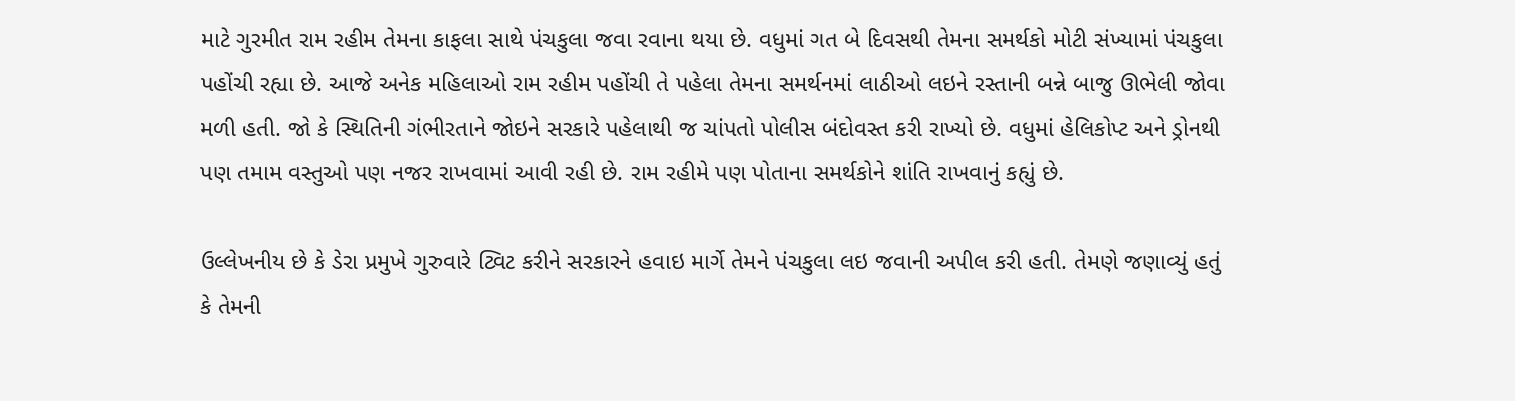માટે ગુરમીત રામ રહીમ તેમના કાફલા સાથે પંચકુલા જવા રવાના થયા છે. વધુમાં ગત બે દિવસથી તેમના સમર્થકો મોટી સંખ્યામાં પંચકુલા પહોંચી રહ્યા છે. આજે અનેક મહિલાઓ રામ રહીમ પહોંચી તે પહેલા તેમના સમર્થનમાં લાઠીઓ લઇને રસ્તાની બન્ને બાજુ ઊભેલી જોવા મળી હતી. જો કે સ્થિતિની ગંભીરતાને જોઇને સરકારે પહેલાથી જ ચાંપતો પોલીસ બંદોવસ્ત કરી રાખ્યો છે. વધુમાં હેલિકોપ્ટ અને ડ્રોનથી પણ તમામ વસ્તુઓ પણ નજર રાખવામાં આવી રહી છે. રામ રહીમે પણ પોતાના સમર્થકોને શાંતિ રાખવાનું કહ્યું છે.

ઉલ્લેખનીય છે કે ડેરા પ્રમુખે ગુરુવારે ટ્વિટ કરીને સરકારને હવાઇ માર્ગે તેમને પંચકુલા લઇ જવાની અપીલ કરી હતી. તેમણે જણાવ્યું હતું કે તેમની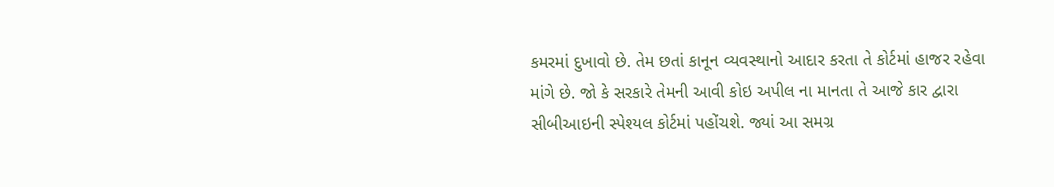કમરમાં દુખાવો છે. તેમ છતાં કાનૂન વ્યવસ્થાનો આદાર કરતા તે કોર્ટમાં હાજર રહેવા માંગે છે. જો કે સરકારે તેમની આવી કોઇ અપીલ ના માનતા તે આજે કાર દ્વારા સીબીઆઇની સ્પેશ્યલ કોર્ટમાં પહોંચશે. જ્યાં આ સમગ્ર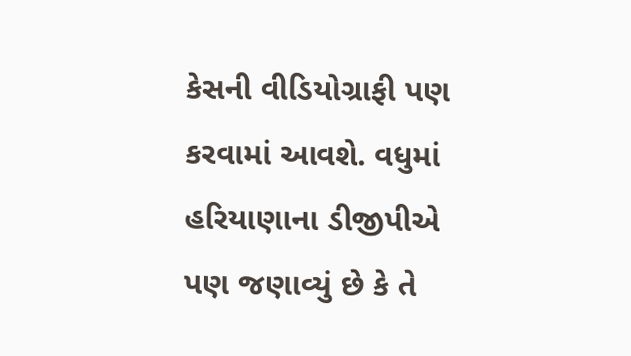કેસની વીડિયોગ્રાફી પણ કરવામાં આવશે. વધુમાં હરિયાણાના ડીજીપીએ પણ જણાવ્યું છે કે તે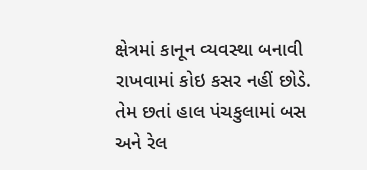ક્ષેત્રમાં કાનૂન વ્યવસ્થા બનાવી રાખવામાં કોઇ કસર નહીં છોડે. તેમ છતાં હાલ પંચકુલામાં બસ અને રેલ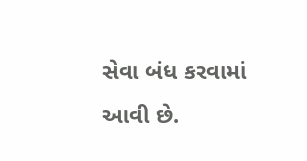સેવા બંધ કરવામાં આવી છે.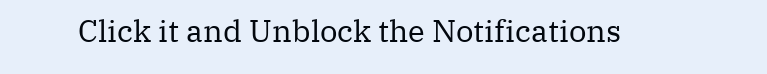Click it and Unblock the Notifications